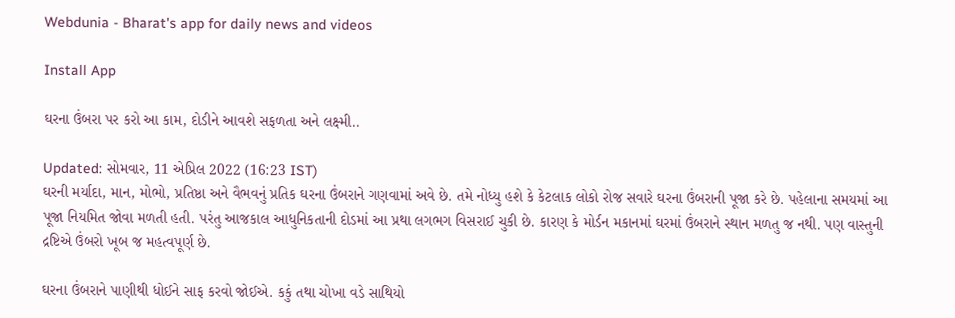Webdunia - Bharat's app for daily news and videos

Install App

ઘરના ઉંબરા પર કરો આ કામ, દોડીને આવશે સફળતા અને લક્ષ્મી..

Updated: સોમવાર, 11 એપ્રિલ 2022 (16:23 IST)
ઘરની મર્યાદા, માન, મોભો, પ્રતિષ્ઠા અને વૈભવનું પ્રતિક ઘરના ઉંબરાને ગણવામાં અવે છે. તમે નોધ્યુ હશે કે કેટલાક લોકો રોજ સવારે ઘરના ઉંબરાની પૂજા કરે છે. પહેલાના સમયમાં આ પૂજા નિયમિત જોવા મળતી હતી. પરંતુ આજકાલ આધુનિકતાની દોડમાં આ પ્રથા લગભગ વિસરાઈ ચુકી છે. કારણ કે મોર્ડન મકાનમાં ઘરમાં ઉંબરાને સ્થાન મળતુ જ નથી. પણ વાસ્તુની દ્રષ્ટિએ ઉંબરો ખૂબ જ મહત્વપૂર્ણ છે.

ઘરના ઉંબરાને પાણીથી ધોઈને સાફ કરવો જોઈએ. કકું તથા ચોખા વડે સાથિયો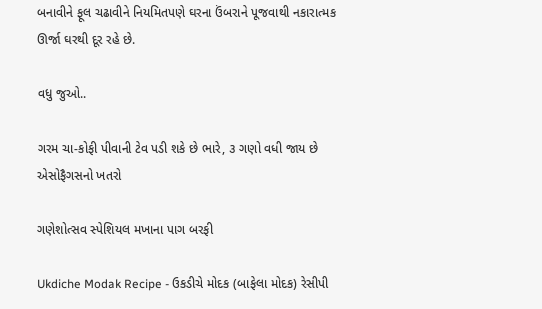બનાવીને ફૂલ ચઢાવીને નિયમિતપણે ઘરના ઉંબરાને પૂજવાથી નકારાત્મક ઊર્જા ઘરથી દૂર રહે છે.

વધુ જુઓ..

ગરમ ચા-કોફી પીવાની ટેવ પડી શકે છે ભારે, ૩ ગણો વધી જાય છે એસોફૈગસનો ખતરો

ગણેશોત્સવ સ્પેશિયલ મખાના પાગ બરફી

Ukdiche Modak Recipe - ઉકડીચે મોદક (બાફેલા મોદક) રેસીપી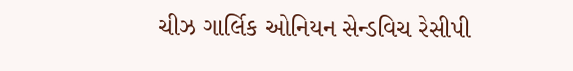ચીઝ ગાર્લિક ઓનિયન સેન્ડવિચ રેસીપી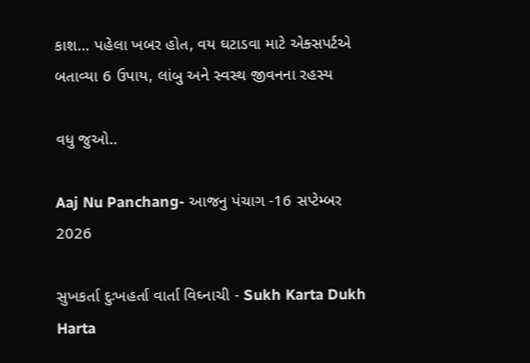કાશ... પહેલા ખબર હોત, વય ઘટાડવા માટે એક્સપર્ટએ બતાવ્યા 6 ઉપાય, લાંબુ અને સ્વસ્થ જીવનના રહસ્ય

વધુ જુઓ..

Aaj Nu Panchang- આજનુ પંચાગ -16 સપ્ટેમ્બર 2026

સુખકર્તા દુઃખહર્તા વાર્તા વિઘ્નાચી - Sukh Karta Dukh Harta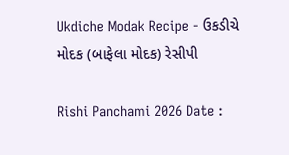Ukdiche Modak Recipe - ઉકડીચે મોદક (બાફેલા મોદક) રેસીપી

Rishi Panchami 2026 Date :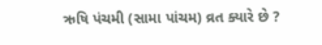ઋષિ પંચમી (સામા પાંચમ) વ્રત ક્યારે છે ?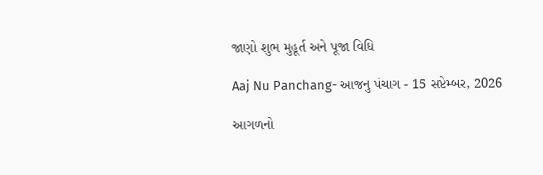જાણો શુભ મુહૂર્ત અને પૂજા વિધિ

Aaj Nu Panchang- આજનુ પંચાગ - 15 સપ્ટેમ્બર, 2026

આગળનો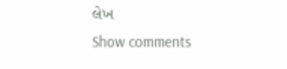લેખ
Show comments